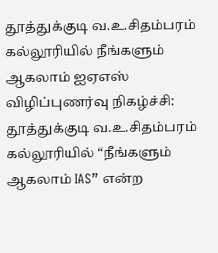தூத்துக்குடி வ.உ.சிதம்பரம் கல்லூரியில் நீங்களும் ஆகலாம் ஐஏஎஸ் விழிப்புணர்வு நிகழ்ச்சி:
தூத்துக்குடி வ.உ.சிதம்பரம் கல்லூரியில் “நீங்களும் ஆகலாம் IAS” என்ற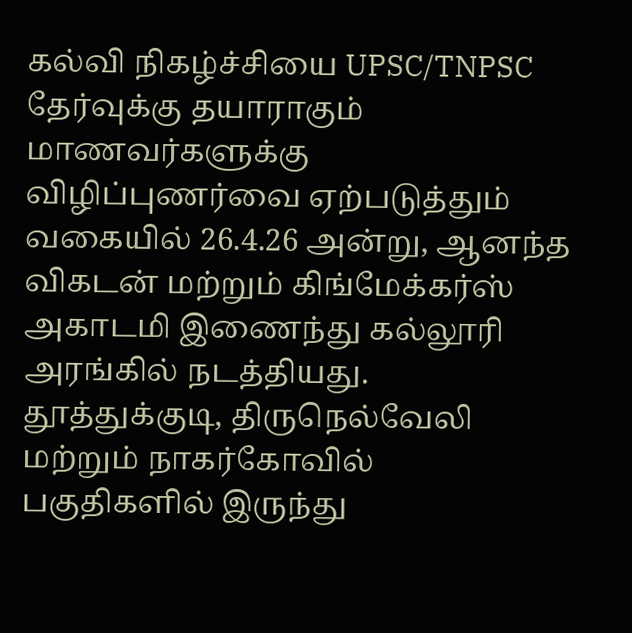கல்வி நிகழ்ச்சியை UPSC/TNPSC தேர்வுக்கு தயாராகும் மாணவர்களுக்கு விழிப்புணர்வை ஏற்படுத்தும் வகையில் 26.4.26 அன்று, ஆனந்த விகடன் மற்றும் கிங்மேக்கர்ஸ் அகாடமி இணைந்து கல்லூரி அரங்கில் நடத்தியது.
தூத்துக்குடி, திருநெல்வேலி மற்றும் நாகர்கோவில் பகுதிகளில் இருந்து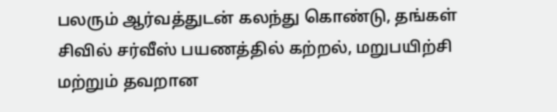பலரும் ஆர்வத்துடன் கலந்து கொண்டு, தங்கள் சிவில் சர்வீஸ் பயணத்தில் கற்றல், மறுபயிற்சி மற்றும் தவறான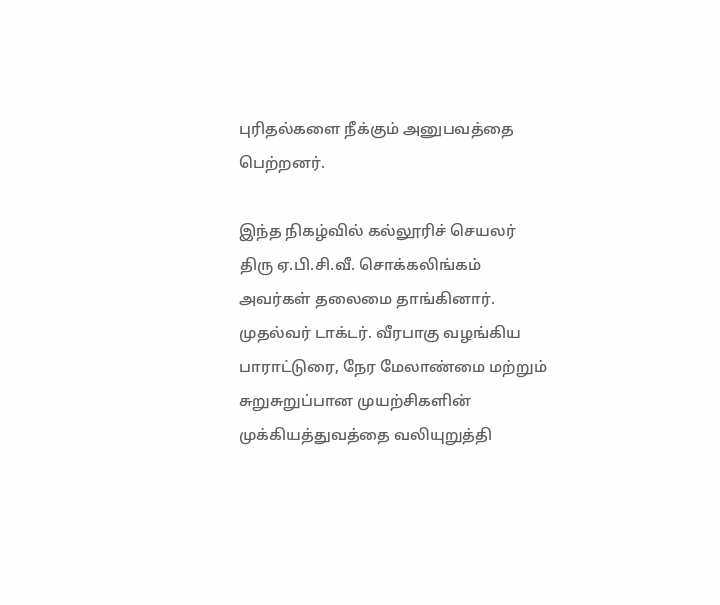புரிதல்களை நீக்கும் அனுபவத்தை பெற்றனர்.

இந்த நிகழ்வில் கல்லூரிச் செயலர் திரு ஏ.பி.சி.வீ. சொக்கலிங்கம் அவர்கள் தலைமை தாங்கினார். முதல்வர் டாக்டர். வீரபாகு வழங்கிய பாராட்டுரை, நேர மேலாண்மை மற்றும் சுறுசுறுப்பான முயற்சிகளின் முக்கியத்துவத்தை வலியுறுத்தி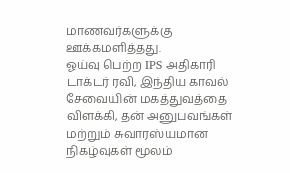மாணவர்களுக்கு ஊக்கமளித்தது.
ஓய்வு பெற்ற IPS அதிகாரி டாக்டர் ரவி, இந்திய காவல் சேவையின் மகத்துவத்தை விளக்கி, தன் அனுபவங்கள் மற்றும் சுவாரஸ்யமான நிகழ்வுகள் மூலம்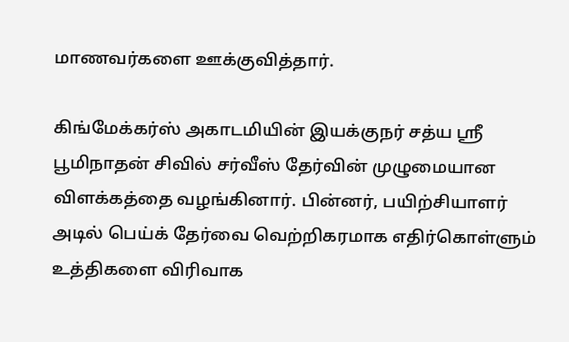மாணவர்களை ஊக்குவித்தார்.

கிங்மேக்கர்ஸ் அகாடமியின் இயக்குநர் சத்ய ஸ்ரீ பூமிநாதன் சிவில் சர்வீஸ் தேர்வின் முழுமையான விளக்கத்தை வழங்கினார். பின்னர், பயிற்சியாளர் அடில் பெய்க் தேர்வை வெற்றிகரமாக எதிர்கொள்ளும் உத்திகளை விரிவாக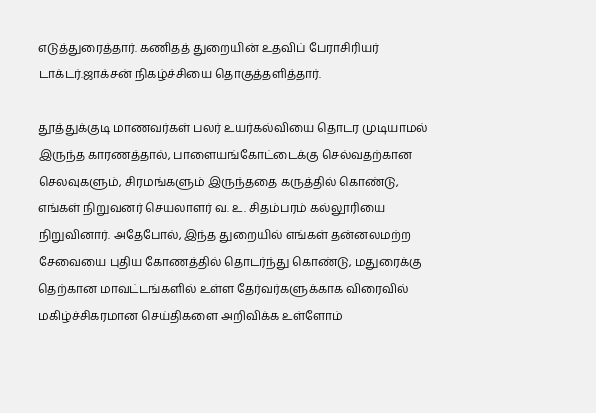எடுத்துரைத்தார். கணிதத் துறையின் உதவிப் பேராசிரியர் டாக்டர்.ஜாக்சன் நிகழ்ச்சியை தொகுத்தளித்தார்.

தூத்துக்குடி மாணவர்கள் பலர் உயர்கல்வியை தொடர முடியாமல் இருந்த காரணத்தால், பாளையங்கோட்டைக்கு செல்வதற்கான செலவுகளும், சிரமங்களும் இருந்ததை கருத்தில் கொண்டு, எங்கள் நிறுவனர் செயலாளர் வ. உ. சிதம்பரம் கல்லூரியை நிறுவினார். அதேபோல், இந்த துறையில் எங்கள் தன்னலமற்ற சேவையை புதிய கோணத்தில் தொடர்ந்து கொண்டு, மதுரைக்கு தெற்கான மாவட்டங்களில் உள்ள தேர்வர்களுக்காக விரைவில் மகிழ்ச்சிகரமான செய்திகளை அறிவிக்க உள்ளோம்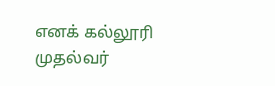எனக் கல்லூரி முதல்வர்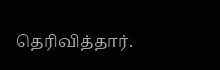தெரிவித்தார்.